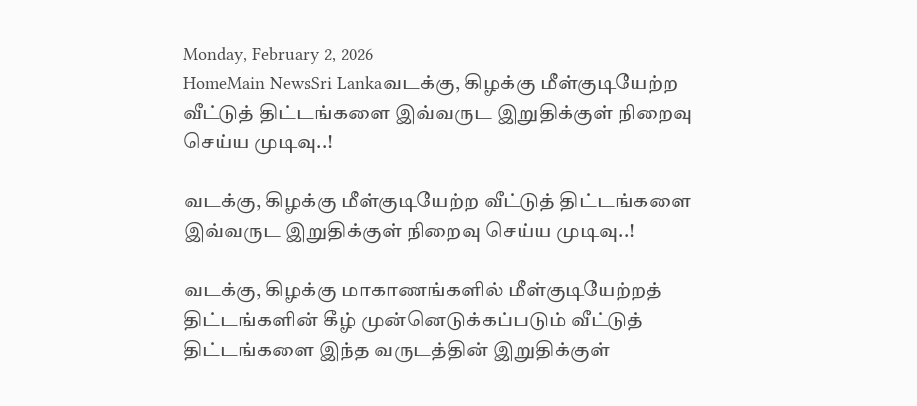Monday, February 2, 2026
HomeMain NewsSri Lankaவடக்கு, கிழக்கு மீள்குடியேற்ற வீட்டுத் திட்டங்களை இவ்வருட இறுதிக்குள் நிறைவு செய்ய முடிவு..!

வடக்கு, கிழக்கு மீள்குடியேற்ற வீட்டுத் திட்டங்களை இவ்வருட இறுதிக்குள் நிறைவு செய்ய முடிவு..!

வடக்கு, கிழக்கு மாகாணங்களில் மீள்குடியேற்றத் திட்டங்களின் கீழ் முன்னெடுக்கப்படும் வீட்டுத் திட்டங்களை இந்த வருடத்தின் இறுதிக்குள்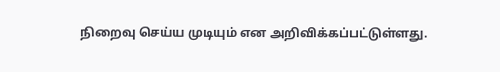நிறைவு செய்ய முடியும் என அறிவிக்கப்பட்டுள்ளது.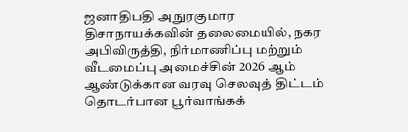ஜனாதிபதி அநுரகுமார திசாநாயக்கவின் தலைமையில், நகர அபிவிருத்தி, நிர்மாணிப்பு மற்றும் வீடமைப்பு அமைச்சின் 2026 ஆம் ஆண்டுக்கான வரவு செலவுத் திட்டம் தொடர்பான பூர்வாங்கக்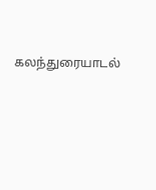கலந்துரையாடல்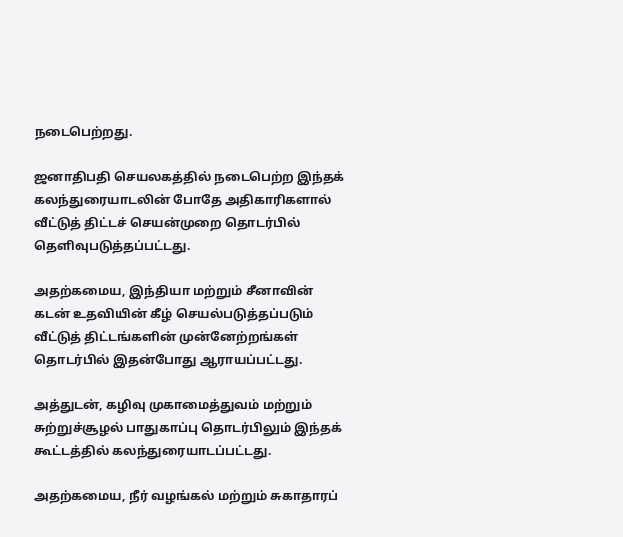நடைபெற்றது.

ஜனாதிபதி செயலகத்தில் நடைபெற்ற இந்தக் கலந்துரையாடலின் போதே அதிகாரிகளால் வீட்டுத் திட்டச் செயன்முறை தொடர்பில் தெளிவுபடுத்தப்பட்டது.

அதற்கமைய, இந்தியா மற்றும் சீனாவின் கடன் உதவியின் கீழ் செயல்படுத்தப்படும் வீட்டுத் திட்டங்களின் முன்னேற்றங்கள் தொடர்பில் இதன்போது ஆராயப்பட்டது.

அத்துடன், கழிவு முகாமைத்துவம் மற்றும் சுற்றுச்சூழல் பாதுகாப்பு தொடர்பிலும் இந்தக் கூட்டத்தில் கலந்துரையாடப்பட்டது.

அதற்கமைய, நீர் வழங்கல் மற்றும் சுகாதாரப்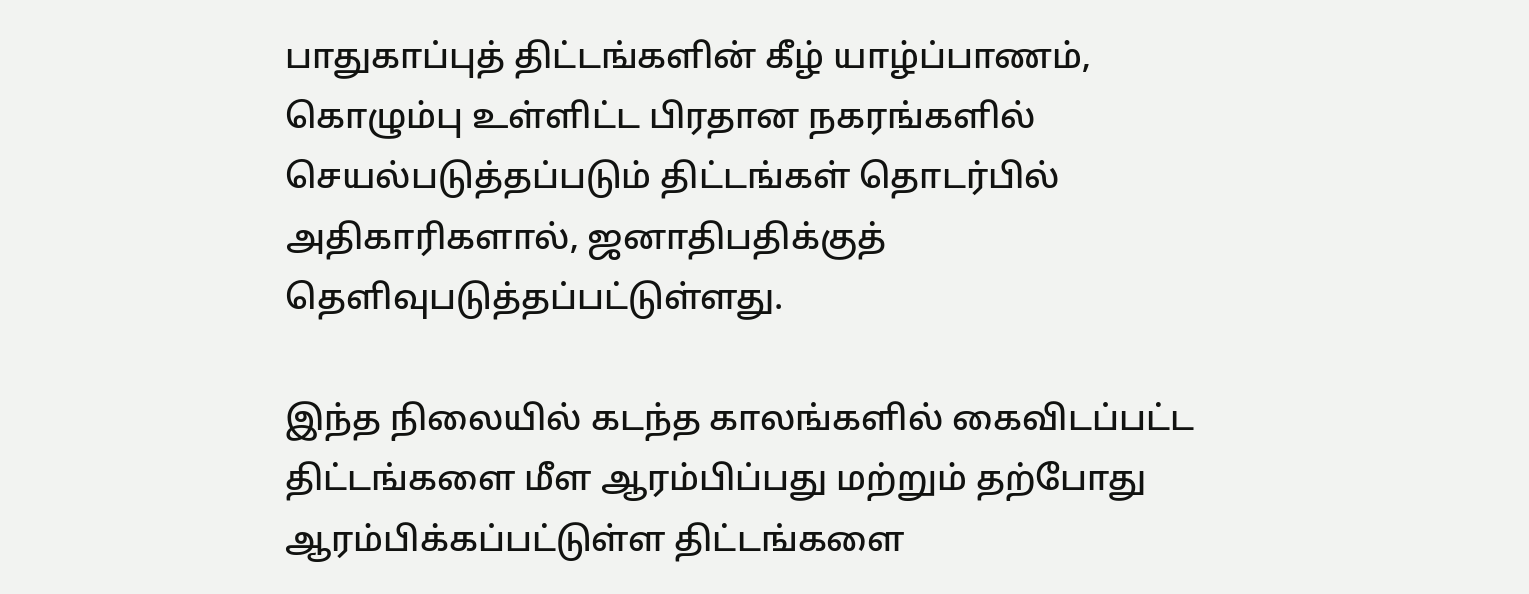பாதுகாப்புத் திட்டங்களின் கீழ் யாழ்ப்பாணம், கொழும்பு உள்ளிட்ட பிரதான நகரங்களில் செயல்படுத்தப்படும் திட்டங்கள் தொடர்பில் அதிகாரிகளால், ஜனாதிபதிக்குத் தெளிவுபடுத்தப்பட்டுள்ளது.

இந்த நிலையில் கடந்த காலங்களில் கைவிடப்பட்ட திட்டங்களை மீள ஆரம்பிப்பது மற்றும் தற்போது ஆரம்பிக்கப்பட்டுள்ள திட்டங்களை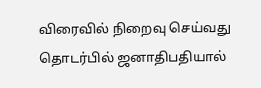விரைவில் நிறைவு செய்வது தொடர்பில் ஜனாதிபதியால்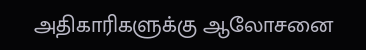அதிகாரிகளுக்கு ஆலோசனை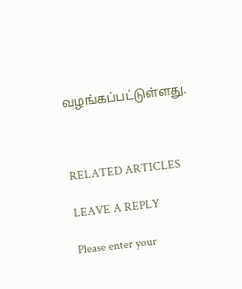வழங்கப்பட்டுள்ளது.



RELATED ARTICLES

LEAVE A REPLY

Please enter your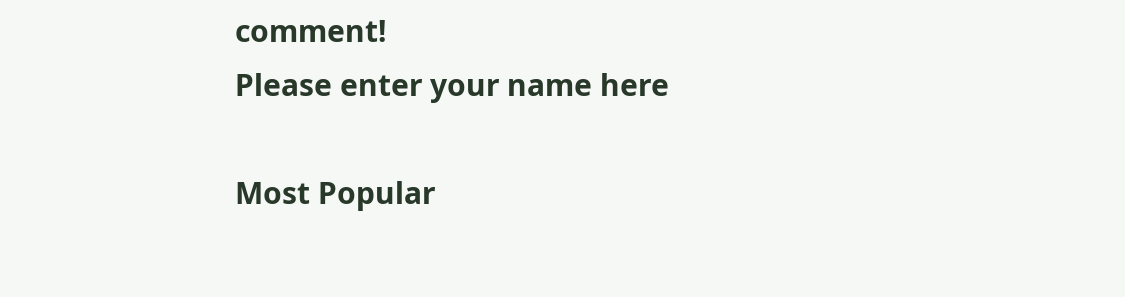comment!
Please enter your name here

Most Popular